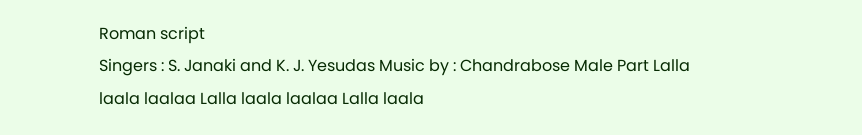Roman script
Singers : S. Janaki and K. J. Yesudas Music by : Chandrabose Male Part Lalla laala laalaa Lalla laala laalaa Lalla laala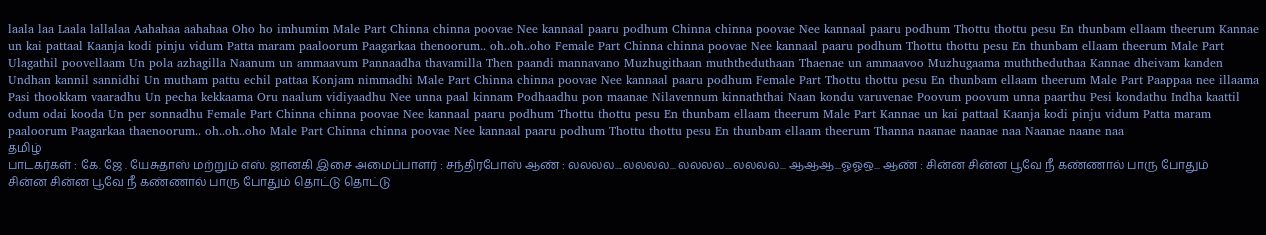laala laa Laala lallalaa Aahahaa aahahaa Oho ho imhumim Male Part Chinna chinna poovae Nee kannaal paaru podhum Chinna chinna poovae Nee kannaal paaru podhum Thottu thottu pesu En thunbam ellaam theerum Kannae un kai pattaal Kaanja kodi pinju vidum Patta maram paaloorum Paagarkaa thenoorum.. oh..oh..oho Female Part Chinna chinna poovae Nee kannaal paaru podhum Thottu thottu pesu En thunbam ellaam theerum Male Part Ulagathil poovellaam Un pola azhagilla Naanum un ammaavum Pannaadha thavamilla Then paandi mannavano Muzhugithaan muththeduthaan Thaenae un ammaavoo Muzhugaama muththeduthaa Kannae dheivam kanden Undhan kannil sannidhi Un mutham pattu echil pattaa Konjam nimmadhi Male Part Chinna chinna poovae Nee kannaal paaru podhum Female Part Thottu thottu pesu En thunbam ellaam theerum Male Part Paappaa nee illaama Pasi thookkam vaaradhu Un pecha kekkaama Oru naalum vidiyaadhu Nee unna paal kinnam Podhaadhu pon maanae Nilavennum kinnaththai Naan kondu varuvenae Poovum poovum unna paarthu Pesi kondathu Indha kaattil odum odai kooda Un per sonnadhu Female Part Chinna chinna poovae Nee kannaal paaru podhum Thottu thottu pesu En thunbam ellaam theerum Male Part Kannae un kai pattaal Kaanja kodi pinju vidum Patta maram paaloorum Paagarkaa thaenoorum.. oh..oh..oho Male Part Chinna chinna poovae Nee kannaal paaru podhum Thottu thottu pesu En thunbam ellaam theerum Thanna naanae naanae naa Naanae naane naa
தமிழ்
பாடகர்கள் : கே. ஜே . யேசுதாஸ் மற்றும் எஸ். ஜானகி இசை அமைப்பாளர் : சந்திரபோஸ் ஆண் : லலலல....லலலல... லலலல....லலலல... ஆஆஆ...ஓஓஒ... ஆண் : சின்ன சின்ன பூவே நீ கண்ணால் பாரு போதும் சின்ன சின்ன பூவே நீ கண்ணால் பாரு போதும் தொட்டு தொட்டு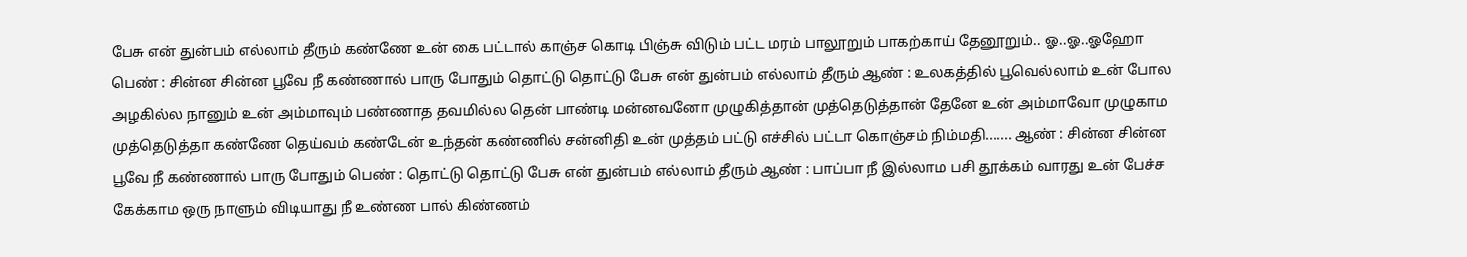பேசு என் துன்பம் எல்லாம் தீரும் கண்ணே உன் கை பட்டால் காஞ்ச கொடி பிஞ்சு விடும் பட்ட மரம் பாலூறும் பாகற்காய் தேனூறும்.. ஓ..ஓ..ஓஹோ பெண் : சின்ன சின்ன பூவே நீ கண்ணால் பாரு போதும் தொட்டு தொட்டு பேசு என் துன்பம் எல்லாம் தீரும் ஆண் : உலகத்தில் பூவெல்லாம் உன் போல அழகில்ல நானும் உன் அம்மாவும் பண்ணாத தவமில்ல தென் பாண்டி மன்னவனோ முழுகித்தான் முத்தெடுத்தான் தேனே உன் அம்மாவோ முழுகாம முத்தெடுத்தா கண்ணே தெய்வம் கண்டேன் உந்தன் கண்ணில் சன்னிதி உன் முத்தம் பட்டு எச்சில் பட்டா கொஞ்சம் நிம்மதி....... ஆண் : சின்ன சின்ன பூவே நீ கண்ணால் பாரு போதும் பெண் : தொட்டு தொட்டு பேசு என் துன்பம் எல்லாம் தீரும் ஆண் : பாப்பா நீ இல்லாம பசி தூக்கம் வாரது உன் பேச்ச கேக்காம ஒரு நாளும் விடியாது நீ உண்ண பால் கிண்ணம்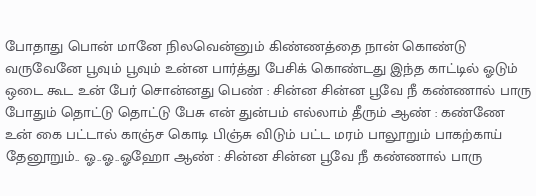போதாது பொன் மானே நிலவென்னும் கிண்ணத்தை நான் கொண்டு வருவேனே பூவும் பூவும் உன்ன பார்த்து பேசிக் கொண்டது இந்த காட்டில் ஓடும் ஒடை கூட உன் பேர் சொன்னது பெண் : சின்ன சின்ன பூவே நீ கண்ணால் பாரு போதும் தொட்டு தொட்டு பேசு என் துன்பம் எல்லாம் தீரும் ஆண் : கண்ணே உன் கை பட்டால் காஞ்ச கொடி பிஞ்சு விடும் பட்ட மரம் பாலூறும் பாகற்காய் தேனூறும்.. ஓ..ஓ..ஓஹோ ஆண் : சின்ன சின்ன பூவே நீ கண்ணால் பாரு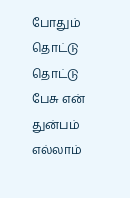போதும் தொட்டு தொட்டு பேசு என் துன்பம் எல்லாம்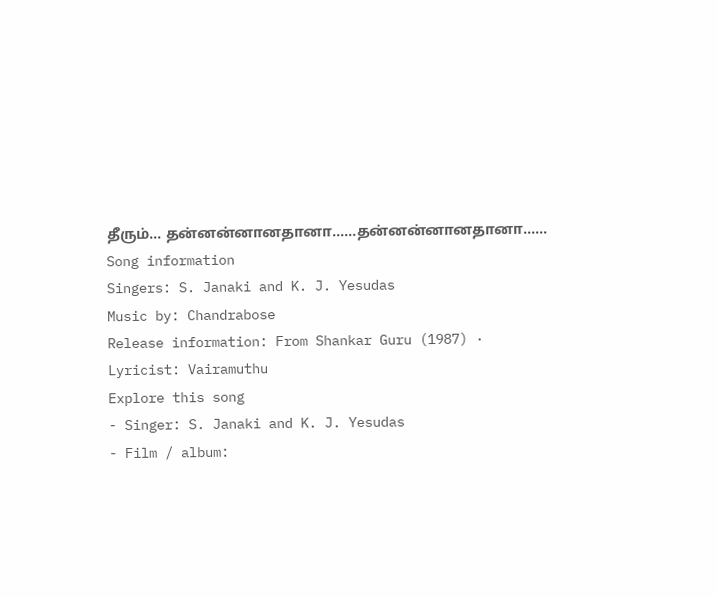தீரும்... தன்னன்னானதானா......தன்னன்னானதானா......
Song information
Singers: S. Janaki and K. J. Yesudas
Music by: Chandrabose
Release information: From Shankar Guru (1987) · Lyricist: Vairamuthu
Explore this song
- Singer: S. Janaki and K. J. Yesudas
- Film / album: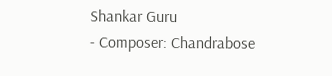Shankar Guru
- Composer: Chandrabose